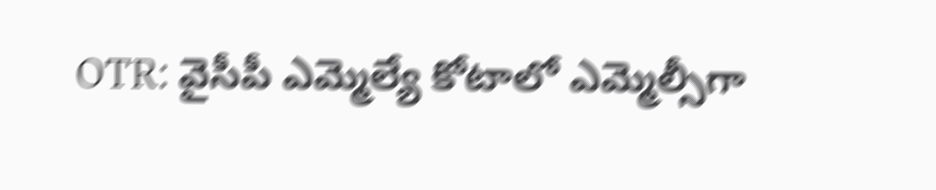OTR: వైసీపీ ఎమ్మెల్యే కోటాలో ఎమ్మెల్సీగా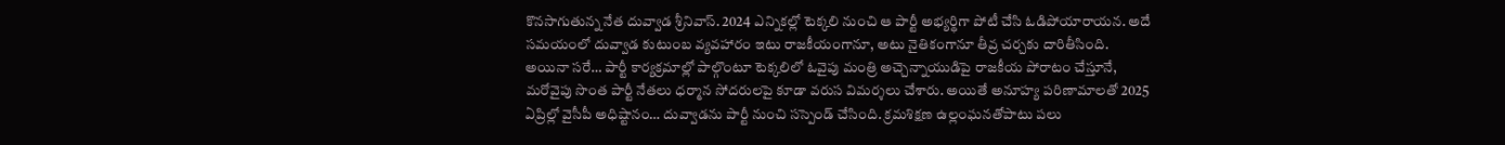కొనసాగుతున్న నేత దువ్వాడ శ్రీనివాస్. 2024 ఎన్నికల్లో టెక్కలి నుంచి ఆ పార్టీ అభ్యర్థిగా పోటీ చేసి ఓడిపోయారాయన. అదే సమయంలో దువ్వాడ కుటుంబ వ్యవహారం ఇటు రాజకీయంగానూ, అటు నైతికంగానూ తీవ్ర చర్చకు దారితీసింది. అయినా సరే… పార్టీ కార్యక్రమాల్లో పాల్గొంటూ టెక్కలిలో ఓవైపు మంత్రి అచ్చెన్నాయుడిపై రాజకీయ పోరాటం చేస్తూనే, మరోవైపు సొంత పార్టీ నేతలు ధర్మాన సోదరులపై కూడా వరుస విమర్శలు చేశారు. అయితే అనూహ్య పరిణామాలతో 2025 ఏప్రిల్లో వైసీపీ అధిష్టానం… దువ్వాడను పార్టీ నుంచి సస్పెండ్ చేసింది. క్రమశిక్షణ ఉల్లంఘనతోపాటు పలు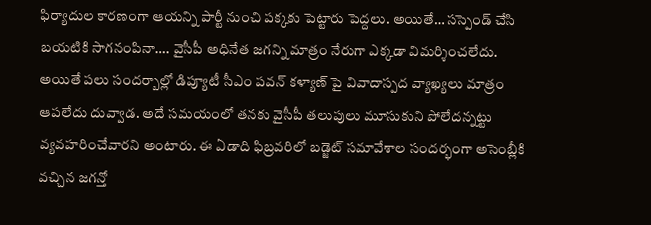ఫిర్యాదుల కారణంగా ఆయన్ని పార్టీ నుంచి పక్కకు పెట్టారు పెద్దలు. అయితే… సస్పెండ్ చేసి బయటికి సాగనంపినా…. వైసీపీ అధినేత జగన్ని మాత్రం నేరుగా ఎక్కడా విమర్శించలేదు. అయితే పలు సందర్బాల్లో డిప్యూటీ సీఎం పవన్ కళ్యాణ్ పై వివాదాస్పద వ్యాఖ్యలు మాత్రం ఆపలేదు దువ్వాడ. అదే సమయంలో తనకు వైసీపీ తలుపులు మూసుకుని పోలేదన్నట్టు వ్యవహరించేవారని అంటారు. ఈ ఏడాది ఫిబ్రవరిలో బడ్జెట్ సమావేశాల సందర్భంగా అసెంబ్లీకి వచ్చిన జగన్తో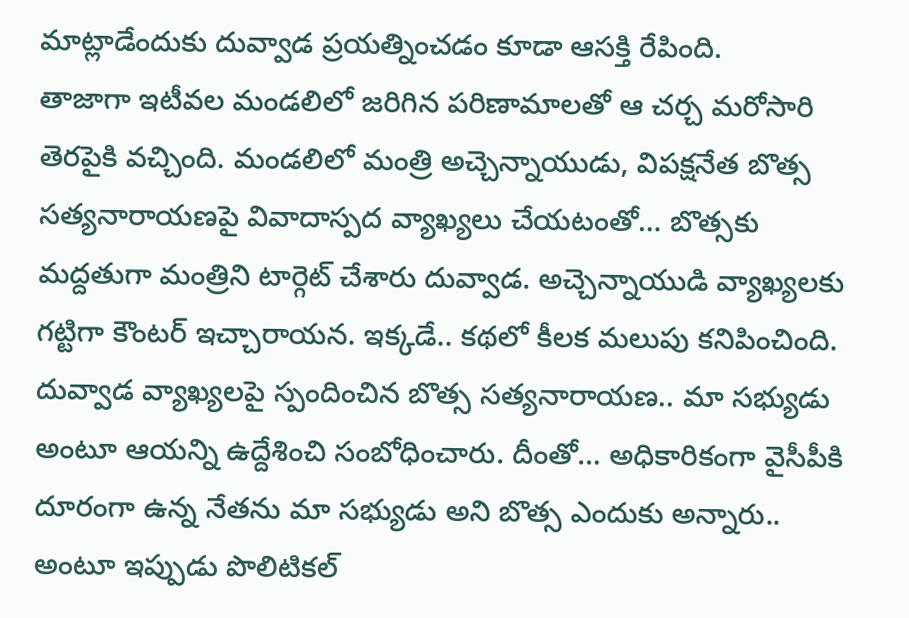మాట్లాడేందుకు దువ్వాడ ప్రయత్నించడం కూడా ఆసక్తి రేపింది.
తాజాగా ఇటీవల మండలిలో జరిగిన పరిణామాలతో ఆ చర్చ మరోసారి తెరపైకి వచ్చింది. మండలిలో మంత్రి అచ్చెన్నాయుడు, విపక్షనేత బొత్స సత్యనారాయణపై వివాదాస్పద వ్యాఖ్యలు చేయటంతో… బొత్సకు మద్దతుగా మంత్రిని టార్గెట్ చేశారు దువ్వాడ. అచ్చెన్నాయుడి వ్యాఖ్యలకు గట్టిగా కౌంటర్ ఇచ్చారాయన. ఇక్కడే.. కథలో కీలక మలుపు కనిపించింది. దువ్వాడ వ్యాఖ్యలపై స్పందించిన బొత్స సత్యనారాయణ.. మా సభ్యుడు అంటూ ఆయన్ని ఉద్దేశించి సంబోధించారు. దీంతో… అధికారికంగా వైసీపీకి దూరంగా ఉన్న నేతను మా సభ్యుడు అని బొత్స ఎందుకు అన్నారు.. అంటూ ఇప్పుడు పొలిటికల్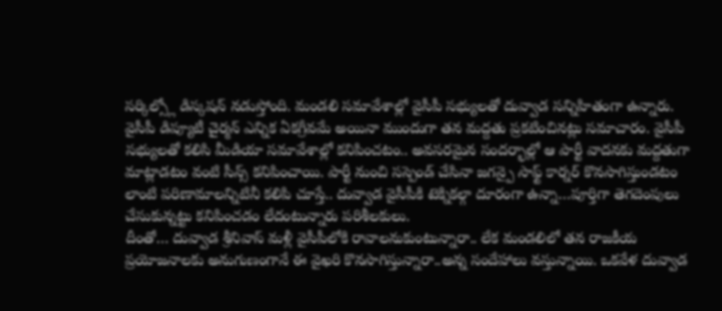సర్కిల్స్లో డిస్కషన్ నడుస్తోంది. మండలి సమావేశాల్లో వైసీపీ సభ్యులతో దువ్వాడ సన్నిహితంగా ఉన్నారు. వైసీపీ డిప్యూటీ చైర్మన్ ఎన్నిక ఏకగ్రీవమే అయినా ముందుగా తన మద్దతు ప్రకటించినట్లు సమాచారం. వైసీపీ సభ్యులతో కలిసి మీడియా సమావేశాల్లో కనిపించటం.. అవసరమైన సందర్భాల్లో ఆ పార్టీ వాదనకు మద్దతుగా మాట్లాడటం వంటి సీన్స్ కనిపించాయి. పార్టీ నుంచి సస్పెండ్ చేసినా జగన్పై సాఫ్ట్ కార్నర్ కొనసాగిస్తుండటం లాంటి పరిణామాలన్నిటినీ కలిపి చూస్తే.. దువ్వాడ వైసీపీకి టెక్నికల్గా దూరంగా ఉన్నా…పూర్తిగా తెగదెంపులు చేసుకున్నట్టు కనిపించడం లేదంటున్నారు పరిశీలకులు.
దీంతో… దువ్వాడ శ్రీనివాస్ మళ్లీ వైసీపీలోకి రావాలనుకుంటున్నారా.. లేక మండలిలో తన రాజకీయ ప్రయోజనాలకు అనుగుణంగానే ఈ వైఖరి కొనసాగిస్తున్నారా..అన్న సందేహాలు వస్తున్నాయి. ఒకవేళ దువ్వాడ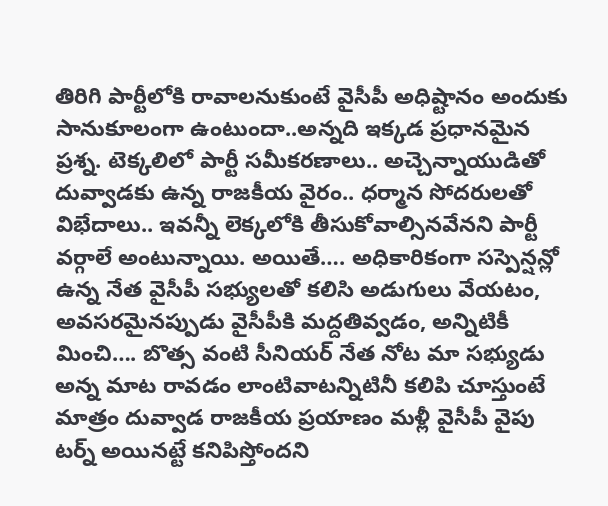తిరిగి పార్టీలోకి రావాలనుకుంటే వైసీపీ అధిష్టానం అందుకు సానుకూలంగా ఉంటుందా..అన్నది ఇక్కడ ప్రధానమైన ప్రశ్న. టెక్కలిలో పార్టీ సమీకరణాలు.. అచ్చెన్నాయుడితో దువ్వాడకు ఉన్న రాజకీయ వైరం.. ధర్మాన సోదరులతో విభేదాలు.. ఇవన్నీ లెక్కలోకి తీసుకోవాల్సినవేనని పార్టీ వర్గాలే అంటున్నాయి. అయితే…. అధికారికంగా సస్పెన్షన్లో ఉన్న నేత వైసీపీ సభ్యులతో కలిసి అడుగులు వేయటం, అవసరమైనప్పుడు వైసీపీకి మద్దతివ్వడం, అన్నిటికీ మించి…. బొత్స వంటి సీనియర్ నేత నోట మా సభ్యుడు అన్న మాట రావడం లాంటివాటన్నిటినీ కలిపి చూస్తుంటే మాత్రం దువ్వాడ రాజకీయ ప్రయాణం మళ్లీ వైసీపీ వైపు టర్న్ అయినట్టే కనిపిస్తోందని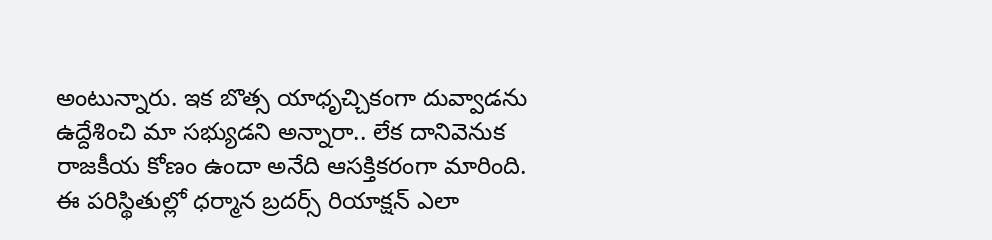అంటున్నారు. ఇక బొత్స యాధృచ్చికంగా దువ్వాడను ఉద్దేశించి మా సభ్యుడని అన్నారా.. లేక దానివెనుక రాజకీయ కోణం ఉందా అనేది ఆసక్తికరంగా మారింది. ఈ పరిస్థితుల్లో ధర్మాన బ్రదర్స్ రియాక్షన్ ఎలా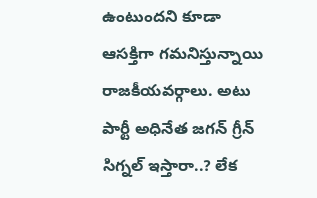ఉంటుందని కూడా ఆసక్తిగా గమనిస్తున్నాయి రాజకీయవర్గాలు. అటు పార్టీ అధినేత జగన్ గ్రీన్ సిగ్నల్ ఇస్తారా..? లేక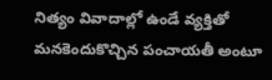నిత్యం వివాదాల్లో ఉండే వ్యక్తితో మనకెందుకొచ్చిన పంచాయతీ అంటూ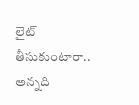లైట్ తీసుకుంటారా.. అన్నది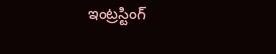ఇంట్రస్టింగ్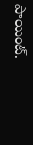పాయింట్.